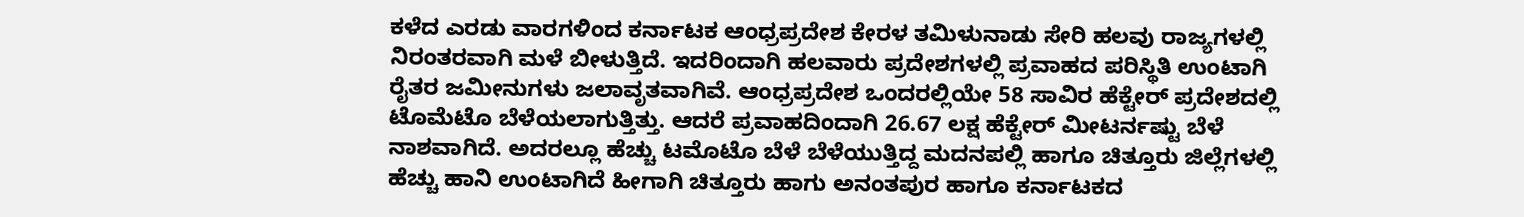ಕಳೆದ ಎರಡು ವಾರಗಳಿಂದ ಕರ್ನಾಟಕ ಆಂಧ್ರಪ್ರದೇಶ ಕೇರಳ ತಮಿಳುನಾಡು ಸೇರಿ ಹಲವು ರಾಜ್ಯಗಳಲ್ಲಿ ನಿರಂತರವಾಗಿ ಮಳೆ ಬೀಳುತ್ತಿದೆ. ಇದರಿಂದಾಗಿ ಹಲವಾರು ಪ್ರದೇಶಗಳಲ್ಲಿ ಪ್ರವಾಹದ ಪರಿಸ್ಥಿತಿ ಉಂಟಾಗಿ ರೈತರ ಜಮೀನುಗಳು ಜಲಾವೃತವಾಗಿವೆ. ಆಂಧ್ರಪ್ರದೇಶ ಒಂದರಲ್ಲಿಯೇ 58 ಸಾವಿರ ಹೆಕ್ಟೇರ್ ಪ್ರದೇಶದಲ್ಲಿ ಟೊಮೆಟೊ ಬೆಳೆಯಲಾಗುತ್ತಿತ್ತು. ಆದರೆ ಪ್ರವಾಹದಿಂದಾಗಿ 26.67 ಲಕ್ಷ ಹೆಕ್ಟೇರ್ ಮೀಟರ್ನಷ್ಟು ಬೆಳೆ ನಾಶವಾಗಿದೆ. ಅದರಲ್ಲೂ ಹೆಚ್ಚು ಟಮೊಟೊ ಬೆಳೆ ಬೆಳೆಯುತ್ತಿದ್ದ ಮದನಪಲ್ಲಿ ಹಾಗೂ ಚಿತ್ತೂರು ಜಿಲ್ಲೆಗಳಲ್ಲಿ ಹೆಚ್ಚು ಹಾನಿ ಉಂಟಾಗಿದೆ ಹೀಗಾಗಿ ಚಿತ್ತೂರು ಹಾಗು ಅನಂತಪುರ ಹಾಗೂ ಕರ್ನಾಟಕದ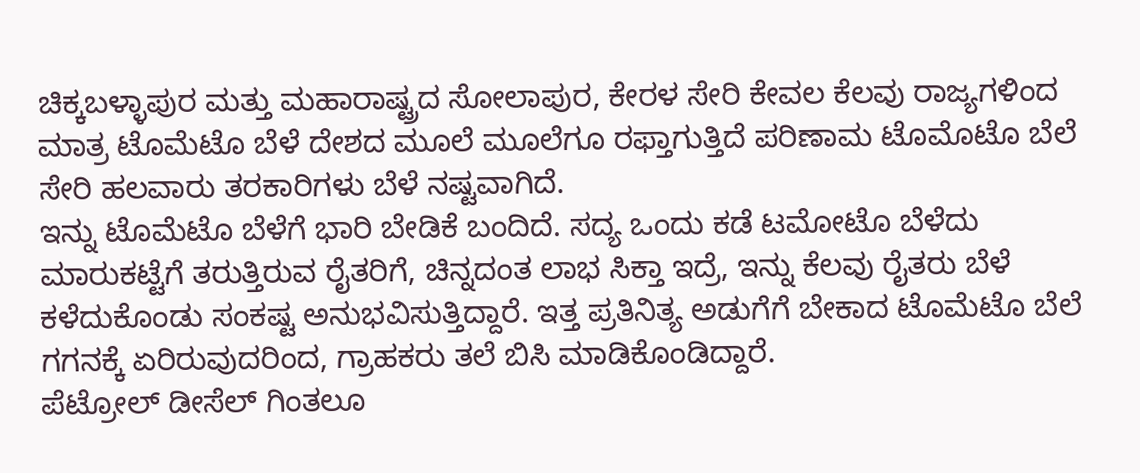ಚಿಕ್ಕಬಳ್ಳಾಪುರ ಮತ್ತು ಮಹಾರಾಷ್ಟ್ರದ ಸೋಲಾಪುರ, ಕೇರಳ ಸೇರಿ ಕೇವಲ ಕೆಲವು ರಾಜ್ಯಗಳಿಂದ ಮಾತ್ರ ಟೊಮೆಟೊ ಬೆಳೆ ದೇಶದ ಮೂಲೆ ಮೂಲೆಗೂ ರಫ್ತಾಗುತ್ತಿದೆ ಪರಿಣಾಮ ಟೊಮೊಟೊ ಬೆಲೆ ಸೇರಿ ಹಲವಾರು ತರಕಾರಿಗಳು ಬೆಳೆ ನಷ್ಟವಾಗಿದೆ.
ಇನ್ನು ಟೊಮೆಟೊ ಬೆಳೆಗೆ ಭಾರಿ ಬೇಡಿಕೆ ಬಂದಿದೆ. ಸದ್ಯ ಒಂದು ಕಡೆ ಟಮೋಟೊ ಬೆಳೆದು ಮಾರುಕಟ್ಟೆಗೆ ತರುತ್ತಿರುವ ರೈತರಿಗೆ, ಚಿನ್ನದಂತ ಲಾಭ ಸಿಕ್ತಾ ಇದ್ರೆ, ಇನ್ನು ಕೆಲವು ರೈತರು ಬೆಳೆ ಕಳೆದುಕೊಂಡು ಸಂಕಷ್ಟ ಅನುಭವಿಸುತ್ತಿದ್ದಾರೆ. ಇತ್ತ ಪ್ರತಿನಿತ್ಯ ಅಡುಗೆಗೆ ಬೇಕಾದ ಟೊಮೆಟೊ ಬೆಲೆ ಗಗನಕ್ಕೆ ಏರಿರುವುದರಿಂದ, ಗ್ರಾಹಕರು ತಲೆ ಬಿಸಿ ಮಾಡಿಕೊಂಡಿದ್ದಾರೆ.
ಪೆಟ್ರೋಲ್ ಡೀಸೆಲ್ ಗಿಂತಲೂ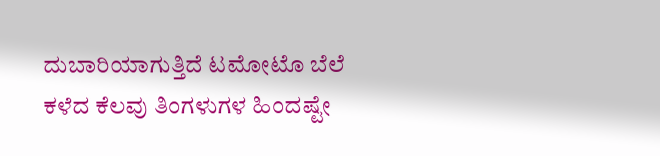ದುಬಾರಿಯಾಗುತ್ತಿದೆ ಟಮೋಟೊ ಬೆಲೆ
ಕಳೆದ ಕೆಲವು ತಿಂಗಳುಗಳ ಹಿಂದಷ್ಟೇ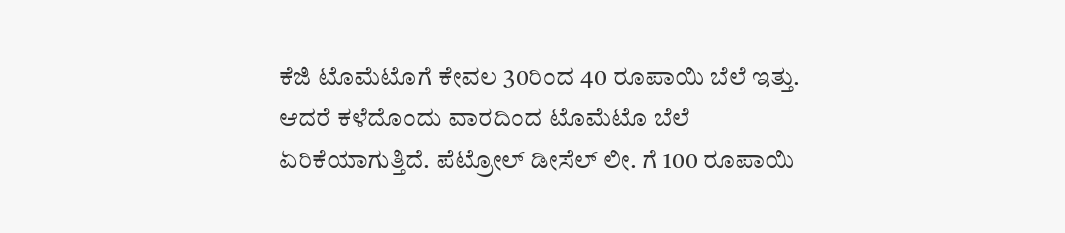ಕೆಜಿ ಟೊಮೆಟೊಗೆ ಕೇವಲ 30ರಿಂದ 40 ರೂಪಾಯಿ ಬೆಲೆ ಇತ್ತು. ಆದರೆ ಕಳೆದೊಂದು ವಾರದಿಂದ ಟೊಮೆಟೊ ಬೆಲೆ ಏರಿಕೆಯಾಗುತ್ತಿದೆ. ಪೆಟ್ರೋಲ್ ಡೀಸೆಲ್ ಲೀ. ಗೆ 100 ರೂಪಾಯಿ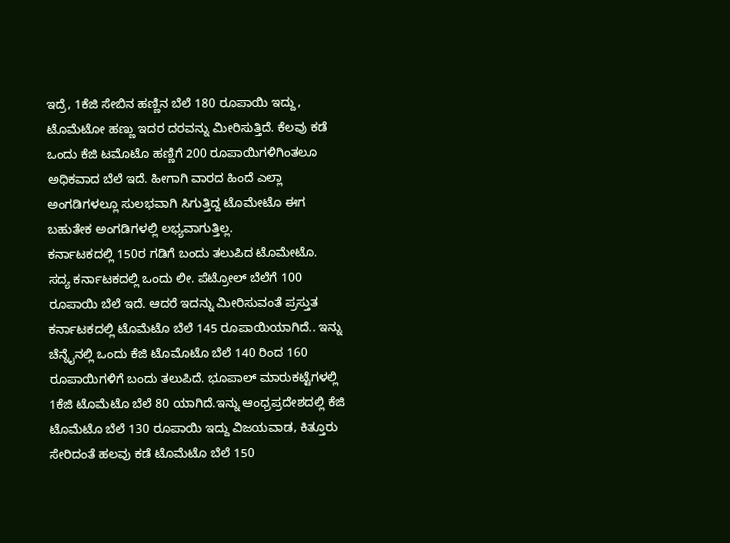ಇದ್ರೆ, 1ಕೆಜಿ ಸೇಬಿನ ಹಣ್ಣಿನ ಬೆಲೆ 180 ರೂಪಾಯಿ ಇದ್ದು, ಟೊಮೆಟೋ ಹಣ್ಣು ಇದರ ದರವನ್ನು ಮೀರಿಸುತ್ತಿದೆ. ಕೆಲವು ಕಡೆ ಒಂದು ಕೆಜಿ ಟಮೊಟೊ ಹಣ್ಣಿಗೆ 200 ರೂಪಾಯಿಗಳಿಗಿಂತಲೂ ಅಧಿಕವಾದ ಬೆಲೆ ಇದೆ. ಹೀಗಾಗಿ ವಾರದ ಹಿಂದೆ ಎಲ್ಲಾ ಅಂಗಡಿಗಳಲ್ಲೂ ಸುಲಭವಾಗಿ ಸಿಗುತ್ತಿದ್ದ ಟೊಮೇಟೊ ಈಗ ಬಹುತೇಕ ಅಂಗಡಿಗಳಲ್ಲಿ ಲಭ್ಯವಾಗುತ್ತಿಲ್ಲ.
ಕರ್ನಾಟಕದಲ್ಲಿ 150ರ ಗಡಿಗೆ ಬಂದು ತಲುಪಿದ ಟೊಮೇಟೊ.
ಸದ್ಯ ಕರ್ನಾಟಕದಲ್ಲಿ ಒಂದು ಲೀ. ಪೆಟ್ರೋಲ್ ಬೆಲೆಗೆ 100 ರೂಪಾಯಿ ಬೆಲೆ ಇದೆ. ಆದರೆ ಇದನ್ನು ಮೀರಿಸುವಂತೆ ಪ್ರಸ್ತುತ ಕರ್ನಾಟಕದಲ್ಲಿ ಟೊಮೆಟೊ ಬೆಲೆ 145 ರೂಪಾಯಿಯಾಗಿದೆ.. ಇನ್ನು ಚೆನ್ನೈನಲ್ಲಿ ಒಂದು ಕೆಜಿ ಟೊಮೊಟೊ ಬೆಲೆ 140 ರಿಂದ 160 ರೂಪಾಯಿಗಳಿಗೆ ಬಂದು ತಲುಪಿದೆ. ಭೂಪಾಲ್ ಮಾರುಕಟ್ಟೆಗಳಲ್ಲಿ 1ಕೆಜಿ ಟೊಮೆಟೊ ಬೆಲೆ 80 ಯಾಗಿದೆ.ಇನ್ನು ಆಂಧ್ರಪ್ರದೇಶದಲ್ಲಿ ಕೆಜಿ ಟೊಮೆಟೊ ಬೆಲೆ 130 ರೂಪಾಯಿ ಇದ್ದು ವಿಜಯವಾಡ, ಕಿತ್ತೂರು ಸೇರಿದಂತೆ ಹಲವು ಕಡೆ ಟೊಮೆಟೊ ಬೆಲೆ 150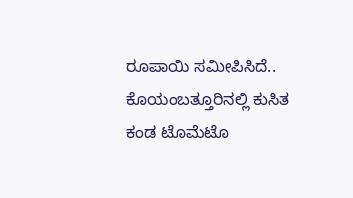ರೂಪಾಯಿ ಸಮೀಪಿಸಿದೆ..
ಕೊಯಂಬತ್ತೂರಿನಲ್ಲಿ ಕುಸಿತ ಕಂಡ ಟೊಮೆಟೊ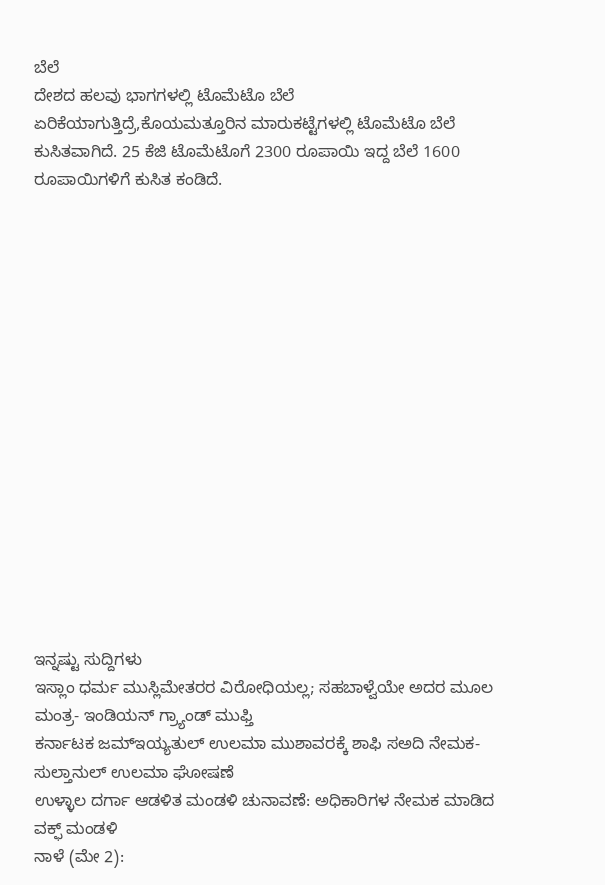ಬೆಲೆ
ದೇಶದ ಹಲವು ಭಾಗಗಳಲ್ಲಿ ಟೊಮೆಟೊ ಬೆಲೆ ಏರಿಕೆಯಾಗುತ್ತಿದ್ರೆ,ಕೊಯಮತ್ತೂರಿನ ಮಾರುಕಟ್ಟೆಗಳಲ್ಲಿ ಟೊಮೆಟೊ ಬೆಲೆ ಕುಸಿತವಾಗಿದೆ. 25 ಕೆಜಿ ಟೊಮೆಟೊಗೆ 2300 ರೂಪಾಯಿ ಇದ್ದ ಬೆಲೆ 1600 ರೂಪಾಯಿಗಳಿಗೆ ಕುಸಿತ ಕಂಡಿದೆ.
















ಇನ್ನಷ್ಟು ಸುದ್ದಿಗಳು
ಇಸ್ಲಾಂ ಧರ್ಮ ಮುಸ್ಲಿಮೇತರರ ವಿರೋಧಿಯಲ್ಲ; ಸಹಬಾಳ್ವೆಯೇ ಅದರ ಮೂಲ ಮಂತ್ರ- ಇಂಡಿಯನ್ ಗ್ರ್ಯಾಂಡ್ ಮುಫ್ತಿ
ಕರ್ನಾಟಕ ಜಮ್ಇಯ್ಯತುಲ್ ಉಲಮಾ ಮುಶಾವರಕ್ಕೆ ಶಾಫಿ ಸಅದಿ ನೇಮಕ- ಸುಲ್ತಾನುಲ್ ಉಲಮಾ ಘೋಷಣೆ
ಉಳ್ಳಾಲ ದರ್ಗಾ ಆಡಳಿತ ಮಂಡಳಿ ಚುನಾವಣೆ: ಅಧಿಕಾರಿಗಳ ನೇಮಕ ಮಾಡಿದ ವಕ್ಫ್ ಮಂಡಳಿ
ನಾಳೆ (ಮೇ 2):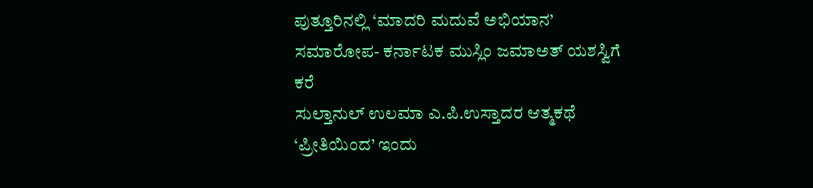ಪುತ್ತೂರಿನಲ್ಲಿ ‘ಮಾದರಿ ಮದುವೆ ಅಭಿಯಾನ’ ಸಮಾರೋಪ- ಕರ್ನಾಟಕ ಮುಸ್ಲಿಂ ಜಮಾಅತ್ ಯಶಸ್ವಿಗೆ ಕರೆ
ಸುಲ್ತಾನುಲ್ ಉಲಮಾ ಎ.ಪಿ.ಉಸ್ತಾದರ ಆತ್ಮಕಥೆ ‘ಪ್ರೀತಿಯಿಂದ’ ಇಂದು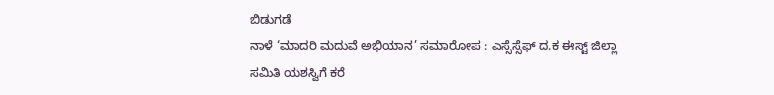ಬಿಡುಗಡೆ
ನಾಳೆ ‘ಮಾದರಿ ಮದುವೆ ಅಭಿಯಾನ’ ಸಮಾರೋಪ : ಎಸ್ಸೆಸ್ಸೆಫ್ ದ.ಕ ಈಸ್ಟ್ ಜಿಲ್ಲಾ ಸಮಿತಿ ಯಶಸ್ವಿಗೆ ಕರೆ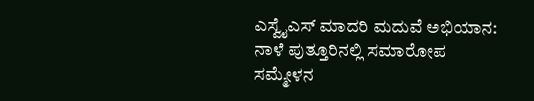ಎಸ್ವೈಎಸ್ ಮಾದರಿ ಮದುವೆ ಅಭಿಯಾನ: ನಾಳೆ ಪುತ್ತೂರಿನಲ್ಲಿ ಸಮಾರೋಪ ಸಮ್ಮೇಳನ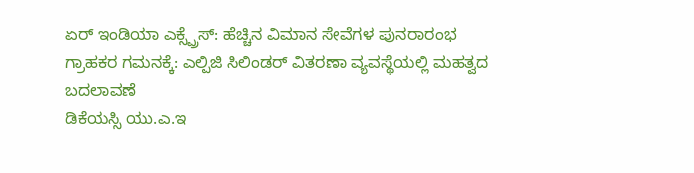ಏರ್ ಇಂಡಿಯಾ ಎಕ್ಸ್ಪ್ರೆಸ್: ಹೆಚ್ಚಿನ ವಿಮಾನ ಸೇವೆಗಳ ಪುನರಾರಂಭ
ಗ್ರಾಹಕರ ಗಮನಕ್ಕೆ: ಎಲ್ಪಿಜಿ ಸಿಲಿಂಡರ್ ವಿತರಣಾ ವ್ಯವಸ್ಥೆಯಲ್ಲಿ ಮಹತ್ವದ ಬದಲಾವಣೆ
ಡಿಕೆಯಸ್ಸಿ ಯು.ಎ.ಇ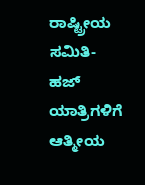ರಾಷ್ಟ್ರೀಯ ಸಮಿತಿ- ಹಜ್ ಯಾತ್ರಿಗಳಿಗೆ ಆತ್ಮೀಯ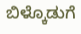ಬಿಳ್ಕೊಡುಗೆ